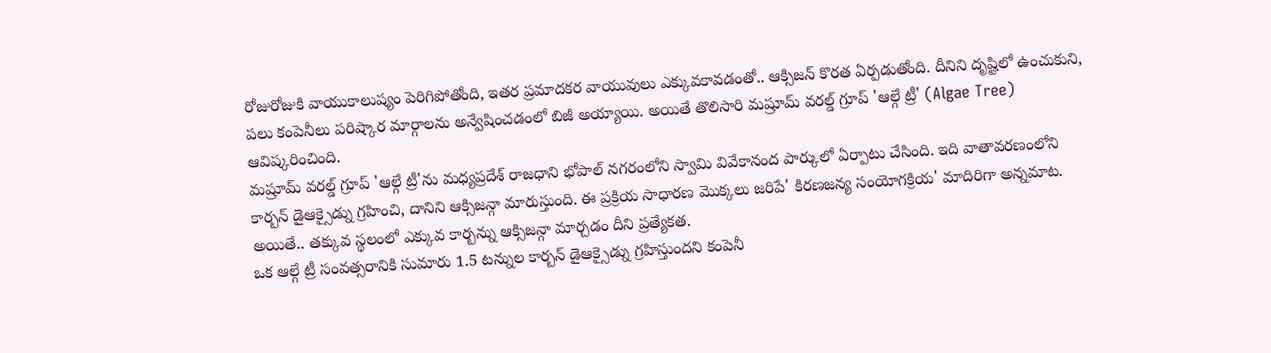రోజురోజుకి వాయుకాలుష్యం పెరిగిపోతోంది, ఇతర ప్రమాదకర వాయువులు ఎక్కువకావడంతో.. ఆక్సిజన్ కొరత ఏర్పడుతోంది. దీనిని దృష్టిలో ఉంచుకుని, పలు కంపెనీలు పరిష్కార మార్గాలను అన్వేషించడంలో బిజీ అయ్యాయి. అయితే తొలిసారి మష్రూమ్ వరల్డ్ గ్రూప్ 'ఆల్గే ట్రీ' (Algae Tree) ఆవిష్కరించింది.
మష్రూమ్ వరల్డ్ గ్రూప్ 'ఆల్గే ట్రీ'ను మధ్యప్రదేశ్ రాజధాని భోపాల్ నగరంలోని స్వామి వివేకానంద పార్కులో ఏర్పాటు చేసింది. ఇది వాతావరణంలోని కార్బన్ డైఆక్సైడ్ను గ్రహించి, దానిని ఆక్సిజన్గా మారుస్తుంది. ఈ ప్రక్రియ సాధారణ మొక్కలు జరిపే' కిరణజన్య సంయోగక్రియ' మాదిరిగా అన్నమాట. అయితే.. తక్కువ స్థలంలో ఎక్కువ కార్బన్ను ఆక్సిజన్గా మార్చడం దీని ప్రత్యేకత.
ఒక ఆల్గే ట్రీ సంవత్సరానికి సుమారు 1.5 టన్నుల కార్బన్ డైఆక్సైడ్ను గ్రహిస్తుందని కంపెనీ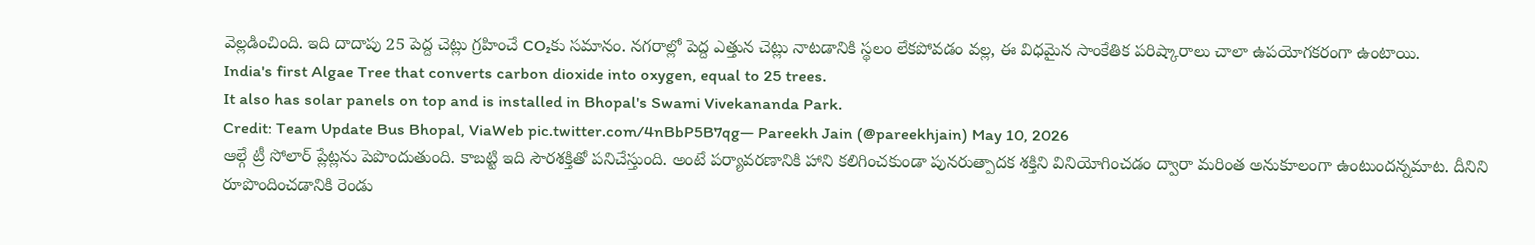వెల్లడించింది. ఇది దాదాపు 25 పెద్ద చెట్లు గ్రహించే CO₂కు సమానం. నగరాల్లో పెద్ద ఎత్తున చెట్లు నాటడానికి స్థలం లేకపోవడం వల్ల, ఈ విధమైన సాంకేతిక పరిష్కారాలు చాలా ఉపయోగకరంగా ఉంటాయి.
India's first Algae Tree that converts carbon dioxide into oxygen, equal to 25 trees.
It also has solar panels on top and is installed in Bhopal's Swami Vivekananda Park.
Credit: Team Update Bus Bhopal, ViaWeb pic.twitter.com/4nBbP5B7qg— Pareekh Jain (@pareekhjain) May 10, 2026
ఆల్గే ట్రీ సోలార్ ప్లేట్లను పెపొందుతుంది. కాబట్టి ఇది సౌరశక్తితో పనిచేస్తుంది. అంటే పర్యావరణానికి హాని కలిగించకుండా పునరుత్పాదక శక్తిని వినియోగించడం ద్వారా మరింత అనుకూలంగా ఉంటుందన్నమాట. దీనిని రూపొందించడానికి రెండు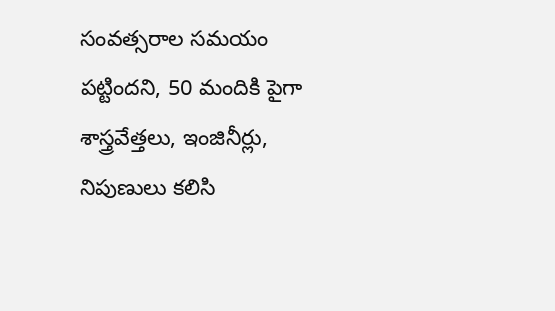సంవత్సరాల సమయం పట్టిందని, 50 మందికి పైగా శాస్త్రవేత్తలు, ఇంజినీర్లు, నిపుణులు కలిసి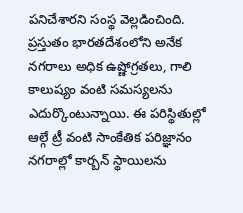పనిచేశారని సంస్థ వెల్లడించింది.
ప్రస్తుతం భారతదేశంలోని అనేక నగరాలు అధిక ఉష్ణోగ్రతలు, గాలి కాలుష్యం వంటి సమస్యలను ఎదుర్కొంటున్నాయి. ఈ పరిస్థితుల్లో ఆల్గే ట్రీ వంటి సాంకేతిక పరిజ్ఞానం నగరాల్లో కార్బన్ స్థాయిలను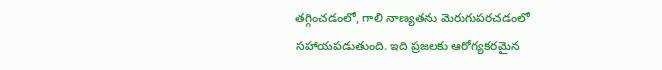తగ్గించడంలో, గాలి నాణ్యతను మెరుగుపరచడంలో సహాయపడుతుంది. ఇది ప్రజలకు ఆరోగ్యకరమైన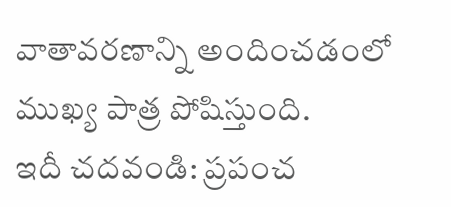వాతావరణాన్ని అందించడంలో ముఖ్య పాత్ర పోషిస్తుంది.
ఇదీ చదవండి: ప్రపంచ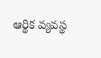ఆర్థిక వ్యవస్థ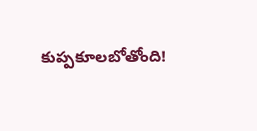కుప్పకూలబోతోంది!